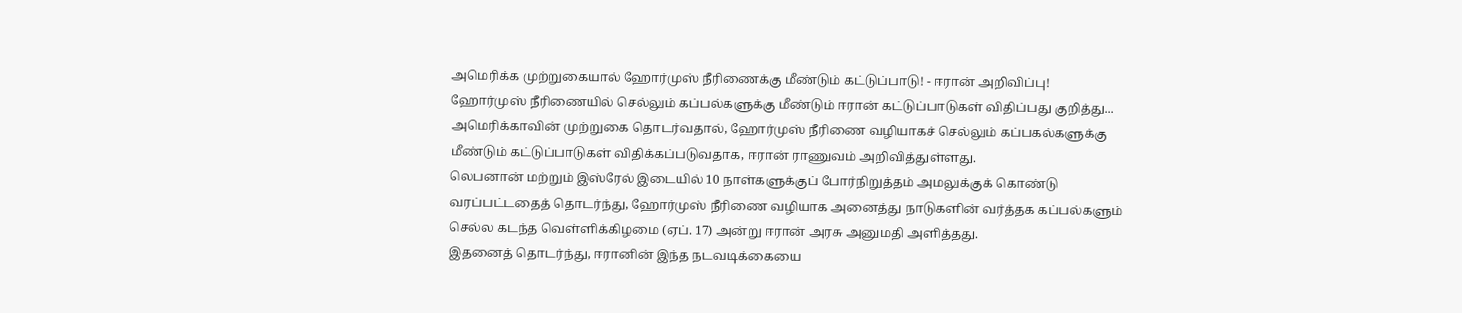அமெரிக்க முற்றுகையால் ஹோர்முஸ் நீரிணைக்கு மீண்டும் கட்டுப்பாடு! - ஈரான் அறிவிப்பு!
ஹோர்முஸ் நீரிணையில் செல்லும் கப்பல்களுக்கு மீண்டும் ஈரான் கட்டுப்பாடுகள் விதிப்பது குறித்து...
அமெரிக்காவின் முற்றுகை தொடர்வதால், ஹோர்முஸ் நீரிணை வழியாகச் செல்லும் கப்பகல்களுக்கு மீண்டும் கட்டுப்பாடுகள் விதிக்கப்படுவதாக, ஈரான் ராணுவம் அறிவித்துள்ளது.
லெபனான் மற்றும் இஸ்ரேல் இடையில் 10 நாள்களுக்குப் போர்நிறுத்தம் அமலுக்குக் கொண்டு வரப்பட்டதைத் தொடர்ந்து, ஹோர்முஸ் நீரிணை வழியாக அனைத்து நாடுகளின் வர்த்தக கப்பல்களும் செல்ல கடந்த வெள்ளிக்கிழமை (ஏப். 17) அன்று ஈரான் அரசு அனுமதி அளித்தது.
இதனைத் தொடர்ந்து, ஈரானின் இந்த நடவடிக்கையை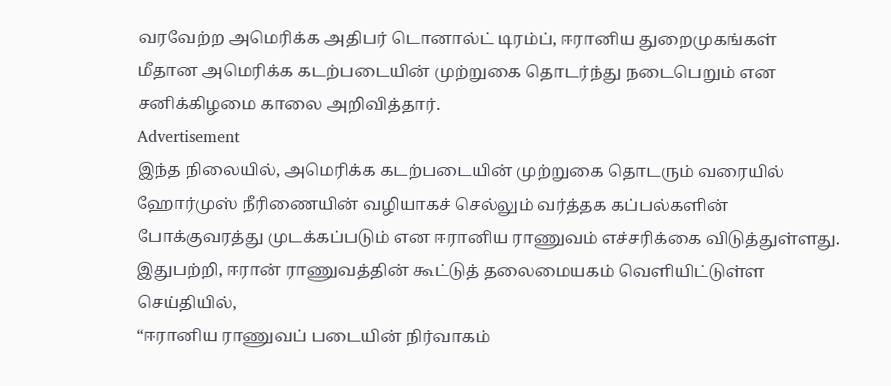வரவேற்ற அமெரிக்க அதிபர் டொனால்ட் டிரம்ப், ஈரானிய துறைமுகங்கள் மீதான அமெரிக்க கடற்படையின் முற்றுகை தொடர்ந்து நடைபெறும் என சனிக்கிழமை காலை அறிவித்தார்.
Advertisement
இந்த நிலையில், அமெரிக்க கடற்படையின் முற்றுகை தொடரும் வரையில் ஹோர்முஸ் நீரிணையின் வழியாகச் செல்லும் வர்த்தக கப்பல்களின் போக்குவரத்து முடக்கப்படும் என ஈரானிய ராணுவம் எச்சரிக்கை விடுத்துள்ளது.
இதுபற்றி, ஈரான் ராணுவத்தின் கூட்டுத் தலைமையகம் வெளியிட்டுள்ள செய்தியில்,
“ஈரானிய ராணுவப் படையின் நிர்வாகம்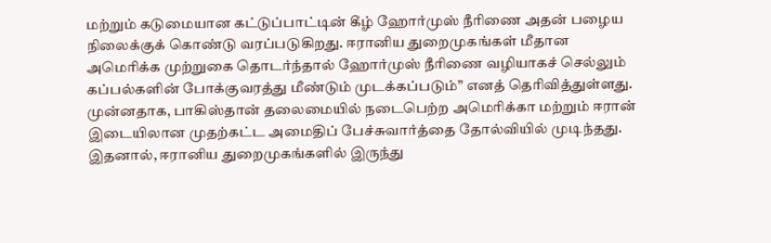மற்றும் கடுமையான கட்டுப்பாட்டின் கீழ் ஹோர்முஸ் நீரிணை அதன் பழைய நிலைக்குக் கொண்டு வரப்படுகிறது. ஈரானிய துறைமுகங்கள் மீதான அமெரிக்க முற்றுகை தொடர்ந்தால் ஹோர்முஸ் நீரிணை வழியாகச் செல்லும் கப்பல்களின் போக்குவரத்து மீண்டும் முடக்கப்படும்” எனத் தெரிவித்துள்ளது.
முன்னதாக, பாகிஸ்தான் தலைமையில் நடைபெற்ற அமெரிக்கா மற்றும் ஈரான் இடையிலான முதற்கட்ட அமைதிப் பேச்சுவார்த்தை தோல்வியில் முடிந்தது. இதனால், ஈரானிய துறைமுகங்களில் இருந்து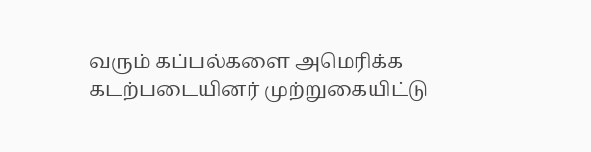வரும் கப்பல்களை அமெரிக்க கடற்படையினர் முற்றுகையிட்டு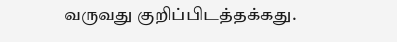வருவது குறிப்பிடத்தக்கது.